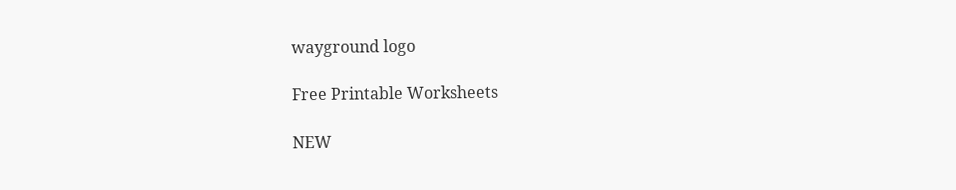wayground logo

Free Printable Worksheets

NEW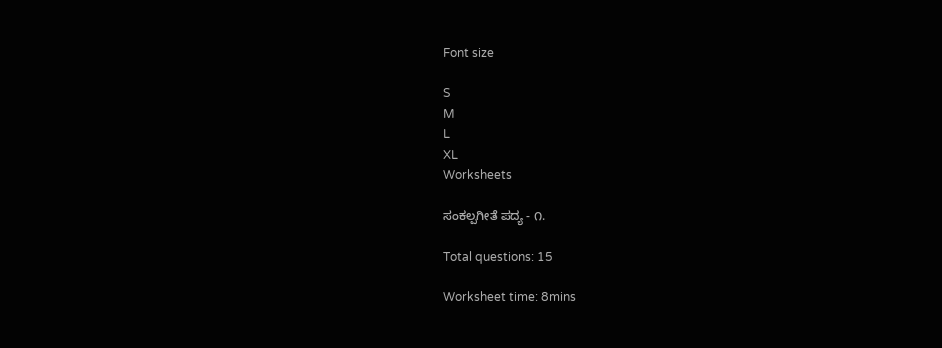Font size

S
M
L
XL
Worksheets

ಸಂಕಲ್ಪಗೀತೆ ಪದ್ಯ - ೧.

Total questions: 15

Worksheet time: 8mins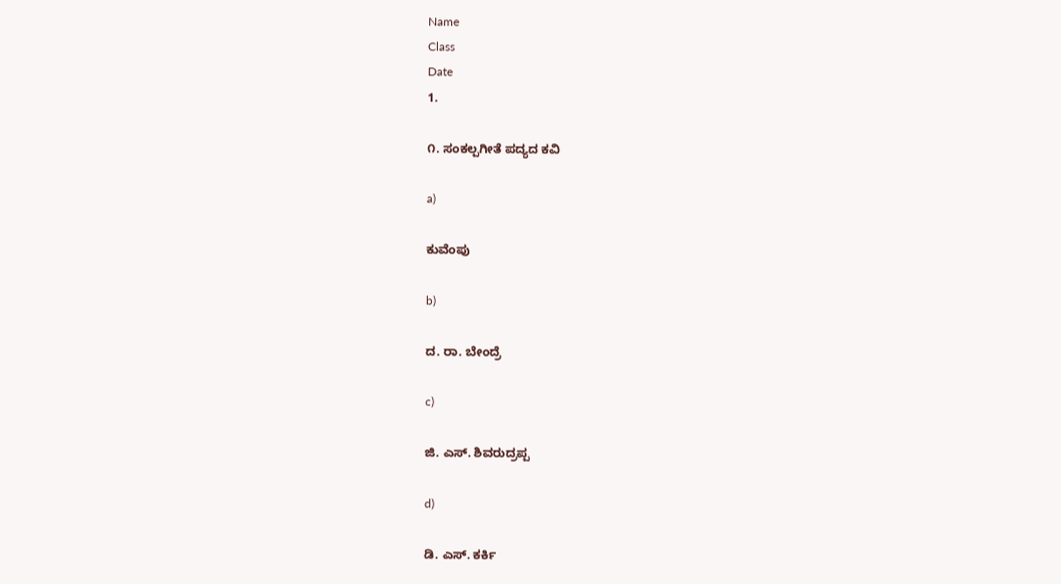Name
Class
Date
1.

೧. ಸಂಕಲ್ಪಗೀತೆ ಪದ್ಯದ ಕವಿ

a)

ಕುವೆಂಪು

b)

ದ. ರಾ. ಬೇಂದ್ರೆ

c)

ಜಿ. ಎಸ್. ಶಿವರುದ್ರಪ್ಪ

d)

ಡಿ. ಎಸ್. ಕರ್ಕಿ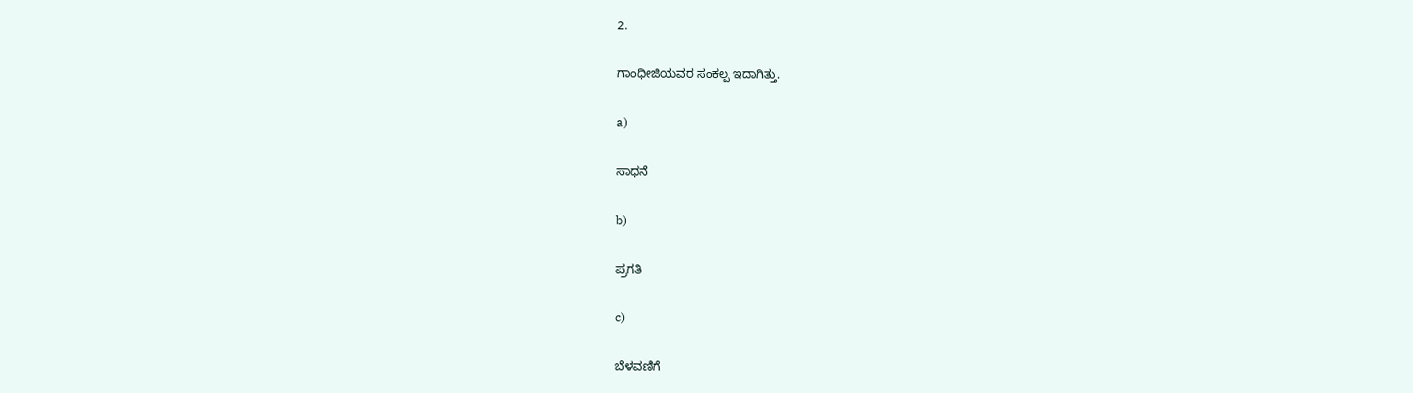2.

ಗಾಂಧೀಜಿಯವರ ಸಂಕಲ್ಪ ಇದಾಗಿತ್ತು.

a)

ಸಾಧನೆ

b)

ಪ್ರಗತಿ

c)

ಬೆಳವಣಿಗೆ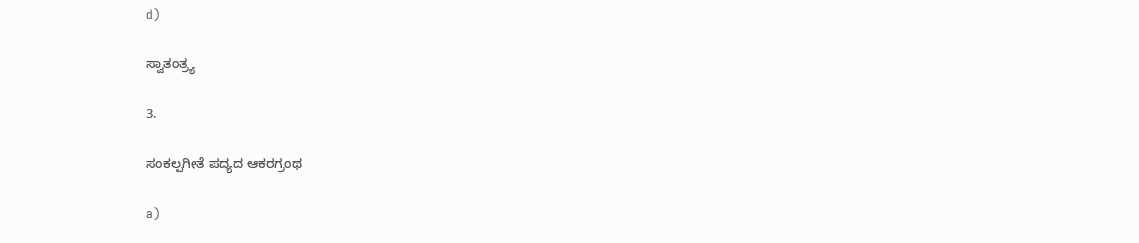d)

ಸ್ವಾತಂತ್ರ್ಯ

3.

ಸಂಕಲ್ಪಗೀತೆ ಪದ್ಯದ ಆಕರಗ್ರಂಥ

a)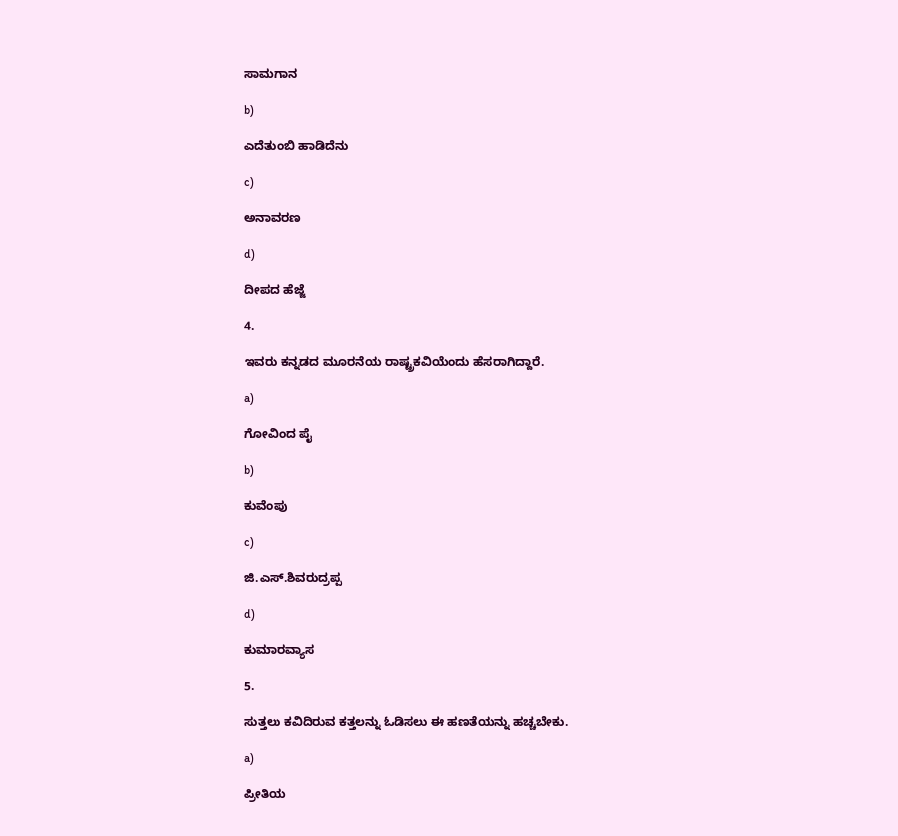ಸಾಮಗಾನ

b)

ಎದೆತುಂಬಿ ಹಾಡಿದೆನು

c)

ಅನಾವರಣ

d)

ದೀಪದ ಹೆಜ್ಜೆ

4.

ಇವರು ಕನ್ನಡದ ಮೂರನೆಯ ರಾಷ್ಟ್ರಕವಿಯೆಂದು ಹೆಸರಾಗಿದ್ದಾರೆ.

a)

ಗೋವಿಂದ ಪೈ

b)

ಕುವೆಂಪು

c)

ಜಿ.ಎಸ್.ಶಿವರುದ್ರಪ್ಪ

d)

ಕುಮಾರವ್ಯಾಸ

5.

ಸುತ್ತಲು ಕವಿದಿರುವ ಕತ್ತಲನ್ನು ಓಡಿಸಲು ಈ ಹಣತೆಯನ್ನು ಹಚ್ಚಬೇಕು.

a)

ಪ್ರೀತಿಯ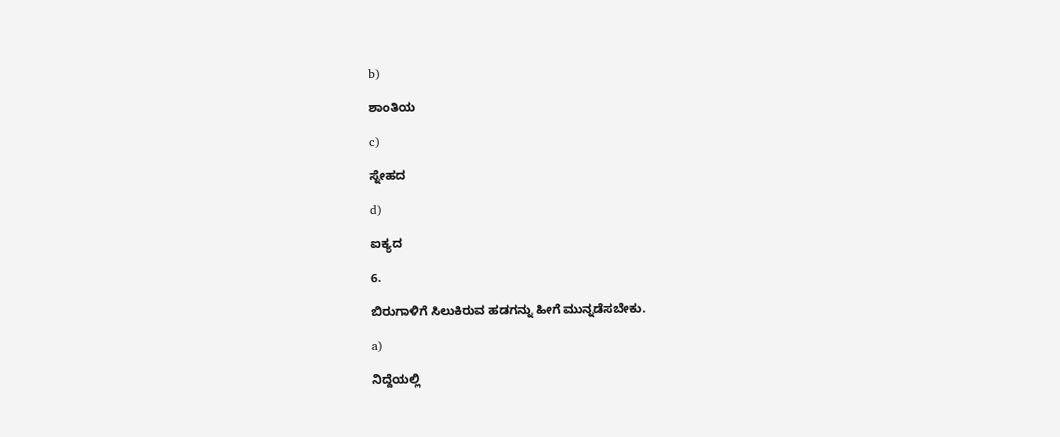b)

ಶಾಂತಿಯ

c)

ಸ್ನೇಹದ

d)

ಐಕ್ಯದ

6.

ಬಿರುಗಾಳಿಗೆ ಸಿಲುಕಿರುವ ಹಡಗನ್ನು ಹೀಗೆ ಮುನ್ನಡೆಸಬೇಕು.

a)

ನಿದ್ದೆಯಲ್ಲಿ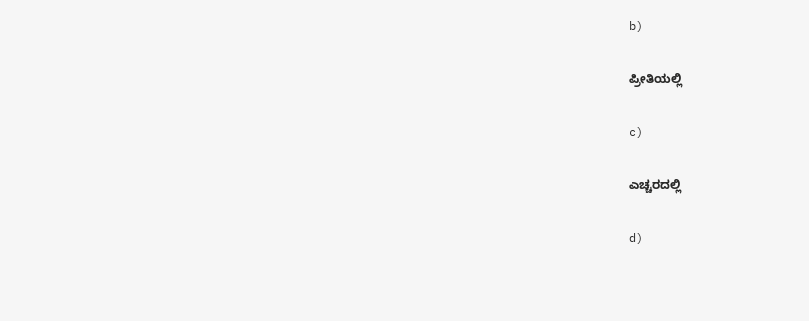b)

ಪ್ರೀತಿಯಲ್ಲಿ

c)

ಎಚ್ಚರದಲ್ಲಿ

d)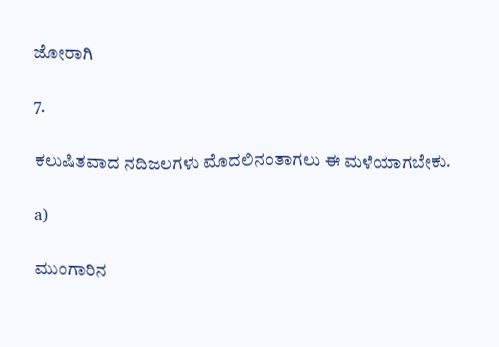ಜೋರಾಗಿ

7.

ಕಲುಷಿತವಾದ ನದಿಜಲಗಳು ಮೊದಲಿನಂತಾಗಲು ಈ ಮಳೆಯಾಗಬೇಕು.

a)

ಮುಂಗಾರಿನ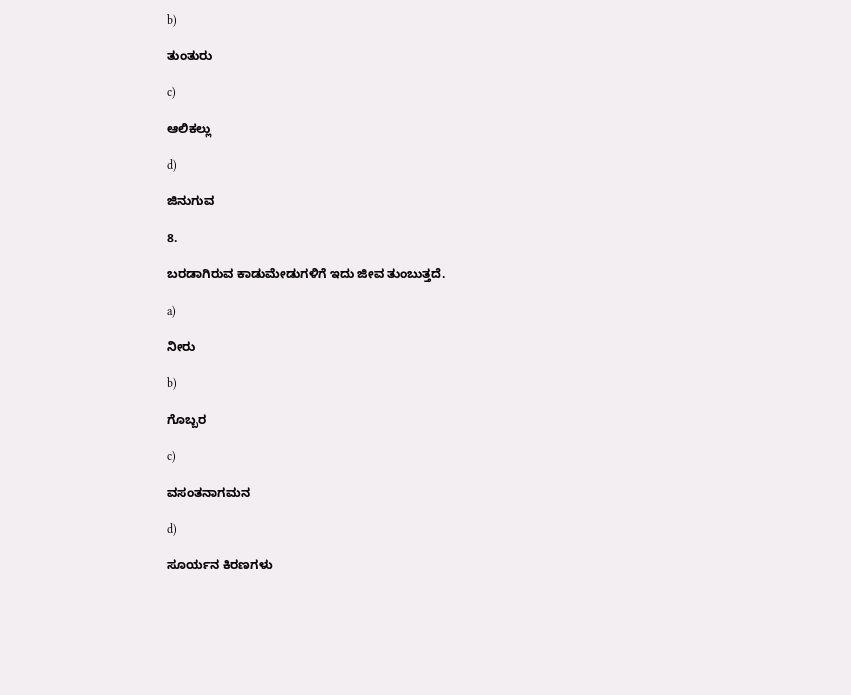b)

ತುಂತುರು

c)

ಆಲಿಕಲ್ಲು

d)

ಜಿನುಗುವ

8.

ಬರಡಾಗಿರುವ ಕಾಡುಮೇಡುಗಳಿಗೆ ಇದು ಜೀವ ತುಂಬುತ್ತದೆ.

a)

ನೀರು

b)

ಗೊಬ್ಬರ

c)

ವಸಂತನಾಗಮನ

d)

ಸೂರ್ಯನ ಕಿರಣಗಳು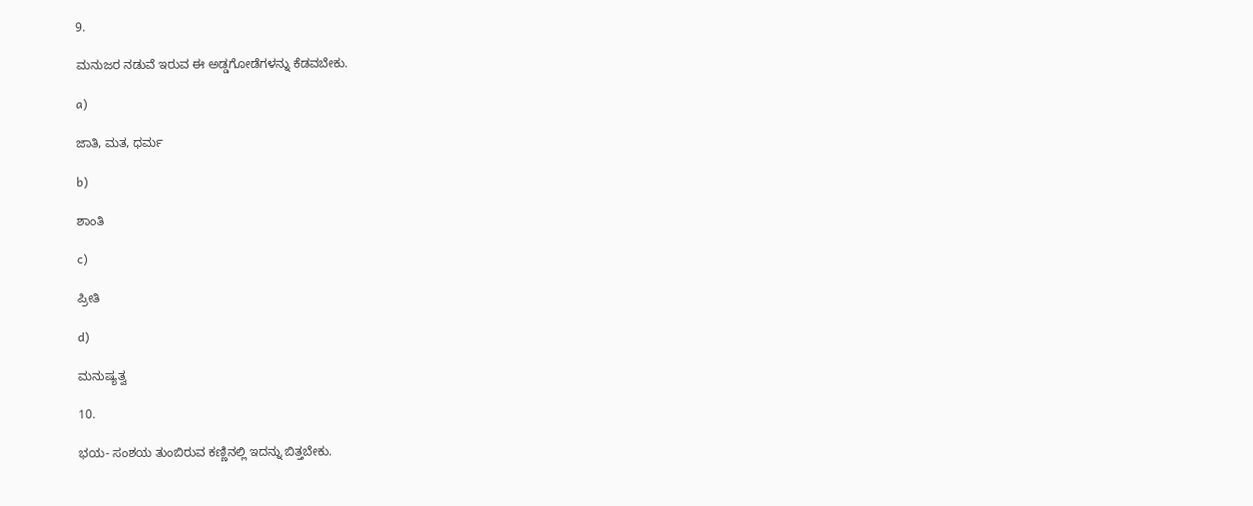9.

ಮನುಜರ ನಡುವೆ ಇರುವ ಈ ಅಡ್ಡಗೋಡೆಗಳನ್ನು ಕೆಡವಬೇಕು.

a)

ಜಾತಿ, ಮತ, ಧರ್ಮ

b)

ಶಾಂತಿ

c)

ಪ್ರೀತಿ

d)

ಮನುಷ್ಯತ್ವ

10.

ಭಯ- ಸಂಶಯ ತುಂಬಿರುವ ಕಣ್ಣಿನಲ್ಲಿ ಇದನ್ನು ಬಿತ್ತಬೇಕು.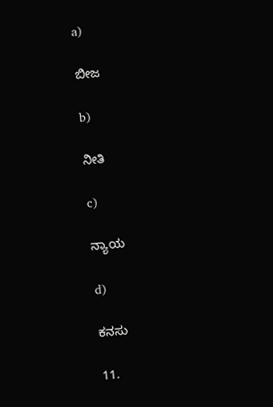a)

ಬೀಜ

b)

ನೀತಿ

c)

ನ್ಯಾಯ

d)

ಕನಸು

11.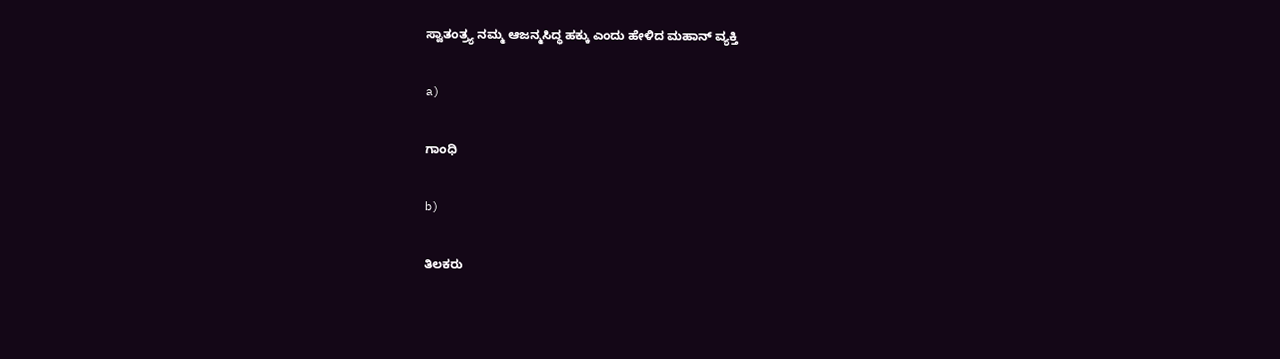ಸ್ವಾತಂತ್ರ್ಯ ನಮ್ಮ ಆಜನ್ಮಸಿದ್ಧ ಹಕ್ಕು ಎಂದು ಹೇಳಿದ ಮಹಾನ್ ವ್ಯಕ್ತಿ

a)

ಗಾಂಧಿ

b)

ತಿಲಕರು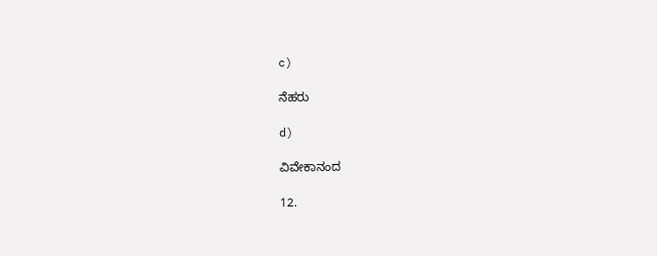c)

ನೆಹರು

d)

ವಿವೇಕಾನಂದ

12.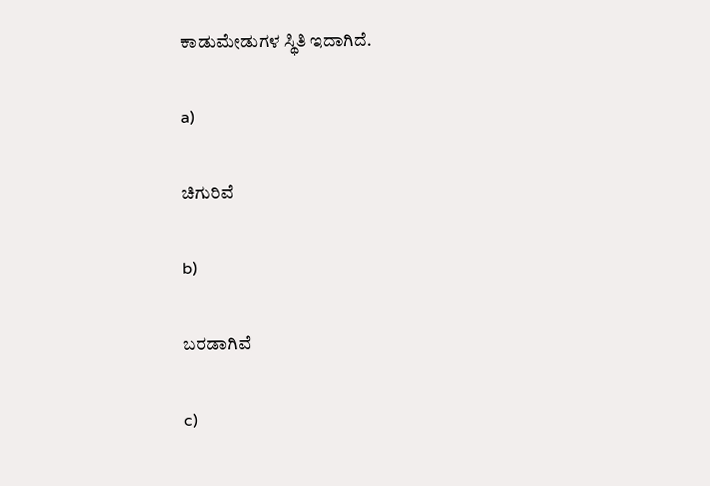ಕಾಡುಮೇಡುಗಳ ಸ್ಥಿತಿ ಇದಾಗಿದೆ.

a)

ಚಿಗುರಿವೆ

b)

ಬರಡಾಗಿವೆ

c)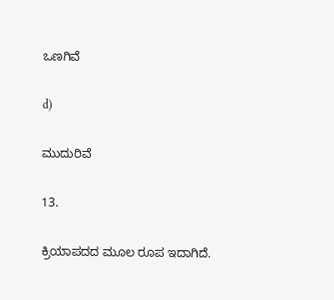ಒಣಗಿವೆ

d)

ಮುದುರಿವೆ

13.

ಕ್ರಿಯಾಪದದ ಮೂಲ ರೂಪ ಇದಾಗಿದೆ.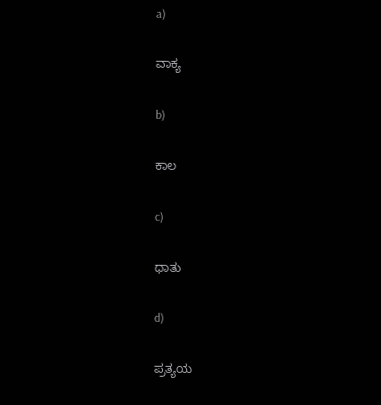a)

ವಾಕ್ಯ

b)

ಕಾಲ

c)

ಧಾತು

d)

ಪ್ರತ್ಯಯ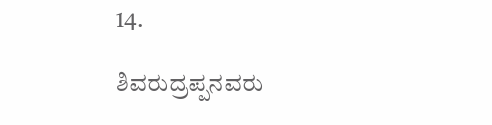14.

ಶಿವರುದ್ರಪ್ಪನವರು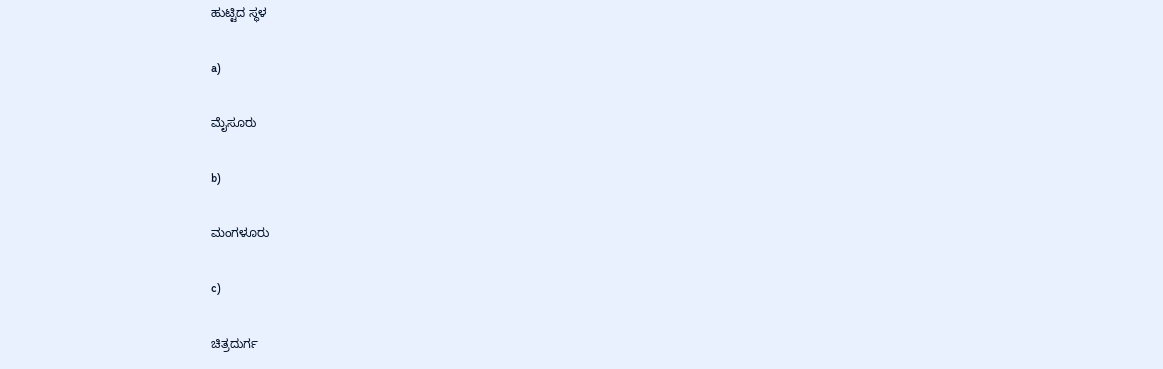ಹುಟ್ಟಿದ ಸ್ಥಳ

a)

ಮೈಸೂರು

b)

ಮಂಗಳೂರು

c)

ಚಿತ್ರದುರ್ಗ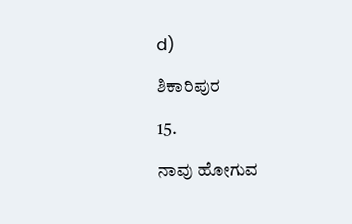d)

ಶಿಕಾರಿಪುರ

15.

ನಾವು ಹೋಗುವ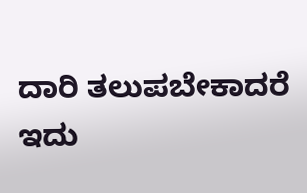ದಾರಿ ತಲುಪಬೇಕಾದರೆ ಇದು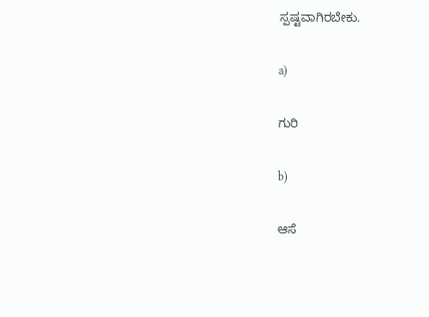ಸ್ಪಷ್ಟವಾಗಿರಬೇಕು.

a)

ಗುರಿ

b)

ಆಸೆ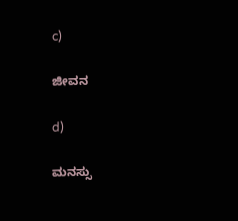c)

ಜೀವನ

d)

ಮನಸ್ಸು